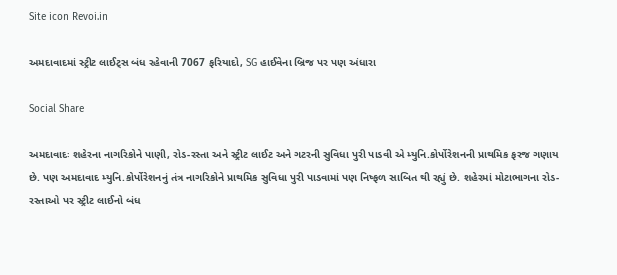Site icon Revoi.in

અમદાવાદમાં સ્ટ્રીટ લાઈટ્સ બંધ રહેવાની 7067 ફરિયાદો, SG હાઈવેના બ્રિજ પર પણ અંધારા

Social Share

અમદાવાદઃ શહેરના નાગરિકોને પાણી, રોડ-રસ્તા અને સ્ટ્રીટ લાઈટ અને ગટરની સુવિધા પુરી પાડવી એ મ્યુનિ.કોર્પોરેશનની પ્રાથમિક ફરજ ગણાય છે. પણ અમદાવાદ મ્યુનિ.કોર્પોરેશનનું તંત્ર નાગરિકોને પ્રાથમિક સુવિધા પુરી પાડવામાં પણ નિષ્ફળ સાબિત થી રહ્યું છે. શહેરમાં મોટાભાગના રોડ-રસ્તાઓ પર સ્ટ્રીટ લાઈનો બંધ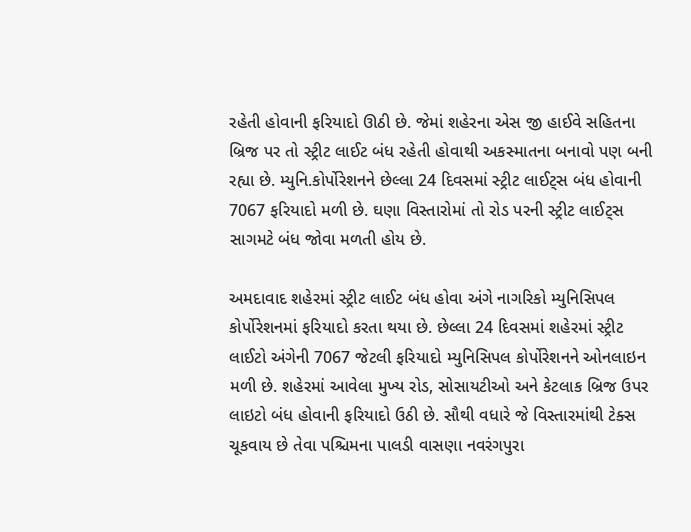રહેતી હોવાની ફરિયાદો ઊઠી છે. જેમાં શહેરના એસ જી હાઈવે સહિતના બ્રિજ પર તો સ્ટ્રીટ લાઈટ બંધ રહેતી હોવાથી અકસ્માતના બનાવો પણ બની રહ્યા છે. મ્યુનિ.કોર્પોરેશનને છેલ્લા 24 દિવસમાં સ્ટ્રીટ લાઈટ્સ બંધ હોવાની 7067 ફરિયાદો મળી છે. ઘણા વિસ્તારોમાં તો રોડ પરની સ્ટ્રીટ લાઈટ્સ સાગમટે બંધ જોવા મળતી હોય છે.

અમદાવાદ શહેરમાં સ્ટ્રીટ લાઈટ બંધ હોવા અંગે નાગરિકો મ્યુનિસિપલ કોર્પોરેશનમાં ફરિયાદો કરતા થયા છે. છેલ્લા 24 દિવસમાં શહેરમાં સ્ટ્રીટ લાઈટો અંગેની 7067 જેટલી ફરિયાદો મ્યુનિસિપલ કોર્પોરેશનને ઓનલાઇન મળી છે. શહેરમાં આવેલા મુખ્ય રોડ, સોસાયટીઓ અને કેટલાક બ્રિજ ઉપર લાઇટો બંધ હોવાની ફરિયાદો ઉઠી છે. સૌથી વધારે જે વિસ્તારમાંથી ટેક્સ ચૂકવાય છે તેવા પશ્ચિમના પાલડી વાસણા નવરંગપુરા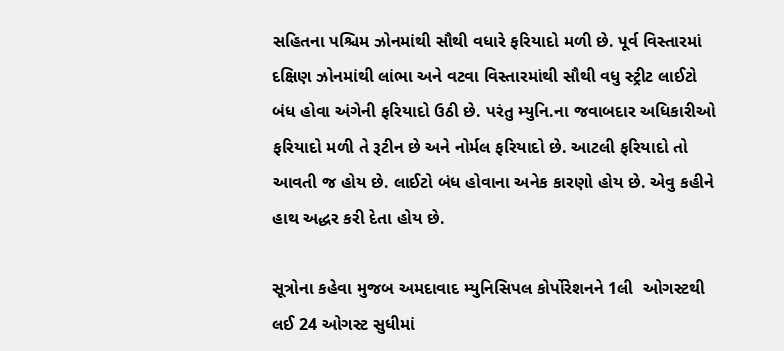સહિતના પશ્ચિમ ઝોનમાંથી સૌથી વધારે ફરિયાદો મળી છે. પૂર્વ વિસ્તારમાં દક્ષિણ ઝોનમાંથી લાંભા અને વટવા વિસ્તારમાંથી સૌથી વધુ સ્ટ્રીટ લાઈટો બંધ હોવા અંગેની ફરિયાદો ઉઠી છે. પરંતુ મ્યુનિ.ના જવાબદાર અધિકારીઓ ફરિયાદો મળી તે રૂટીન છે અને નોર્મલ ફરિયાદો છે. આટલી ફરિયાદો તો આવતી જ હોય છે. લાઈટો બંધ હોવાના અનેક કારણો હોય છે. એવુ કહીને હાથ અદ્ધર કરી દેતા હોય છે.

સૂત્રોના કહેવા મુજબ અમદાવાદ મ્યુનિસિપલ કોર્પોરેશનને 1લી  ઓગસ્ટથી લઈ 24 ઓગસ્ટ સુધીમાં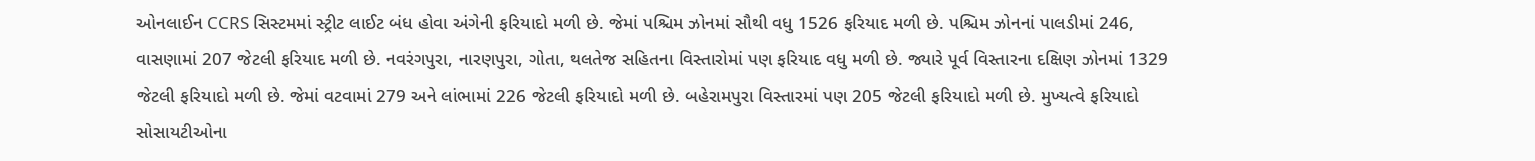ઓનલાઈન CCRS સિસ્ટમમાં સ્ટ્રીટ લાઈટ બંધ હોવા અંગેની ફરિયાદો મળી છે. જેમાં પશ્ચિમ ઝોનમાં સૌથી વધુ 1526 ફરિયાદ મળી છે. પશ્ચિમ ઝોનનાં પાલડીમાં 246, વાસણામાં 207 જેટલી ફરિયાદ મળી છે. નવરંગપુરા, નારણપુરા, ગોતા, થલતેજ સહિતના વિસ્તારોમાં પણ ફરિયાદ વધુ મળી છે. જ્યારે પૂર્વ વિસ્તારના દક્ષિણ ઝોનમાં 1329 જેટલી ફરિયાદો મળી છે. જેમાં વટવામાં 279 અને લાંભામાં 226 જેટલી ફરિયાદો મળી છે. બહેરામપુરા વિસ્તારમાં પણ 205 જેટલી ફરિયાદો મળી છે. મુખ્યત્વે ફરિયાદો સોસાયટીઓના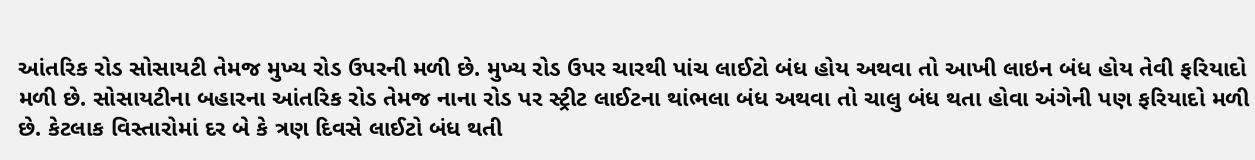આંતરિક રોડ સોસાયટી તેમજ મુખ્ય રોડ ઉપરની મળી છે. મુખ્ય રોડ ઉપર ચારથી પાંચ લાઈટો બંધ હોય અથવા તો આખી લાઇન બંધ હોય તેવી ફરિયાદો મળી છે. સોસાયટીના બહારના આંતરિક રોડ તેમજ નાના રોડ પર સ્ટ્રીટ લાઈટના થાંભલા બંધ અથવા તો ચાલુ બંધ થતા હોવા અંગેની પણ ફરિયાદો મળી છે. કેટલાક વિસ્તારોમાં દર બે કે ત્રણ દિવસે લાઈટો બંધ થતી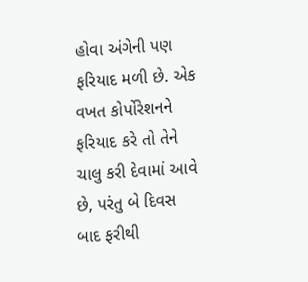હોવા અંગેની પણ ફરિયાદ મળી છે. એક વખત કોર્પોરેશનને ફરિયાદ કરે તો તેને ચાલુ કરી દેવામાં આવે છે, પરંતુ બે દિવસ બાદ ફરીથી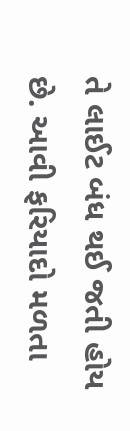તે લાઈટ બંધ થઈ જતી હોય છે. આવી ફરિયાદો મળતા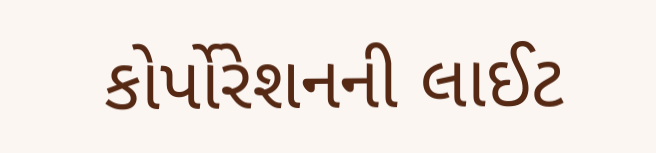કોર્પોરેશનની લાઈટ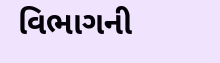વિભાગની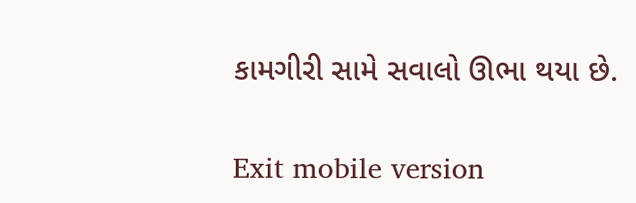કામગીરી સામે સવાલો ઊભા થયા છે.

Exit mobile version